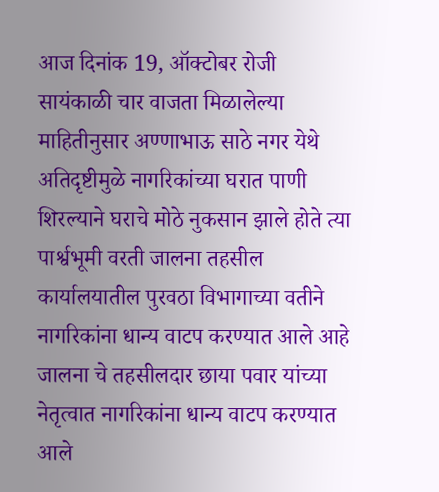आज दिनांक 19, ऑक्टोबर रोजी सायंकाळी चार वाजता मिळालेल्या माहितीनुसार अण्णाभाऊ साठे नगर येथे अतिदृष्टीमुळे नागरिकांच्या घरात पाणी शिरल्याने घराचे मोठे नुकसान झाले होते त्या पार्श्वभूमी वरती जालना तहसील कार्यालयातील पुरवठा विभागाच्या वतीने नागरिकांना धान्य वाटप करण्यात आले आहे जालना चे तहसीलदार छाया पवार यांच्या नेतृत्वात नागरिकांना धान्य वाटप करण्यात आले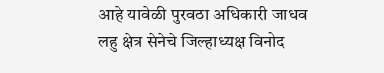आहे यावेळी पुरवठा अधिकारी जाधव लहु क्षेत्र सेनेचे जिल्हाध्यक्ष विनोद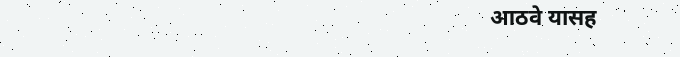आठवे यासह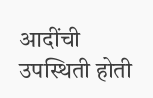आदींची उपस्थिती होती